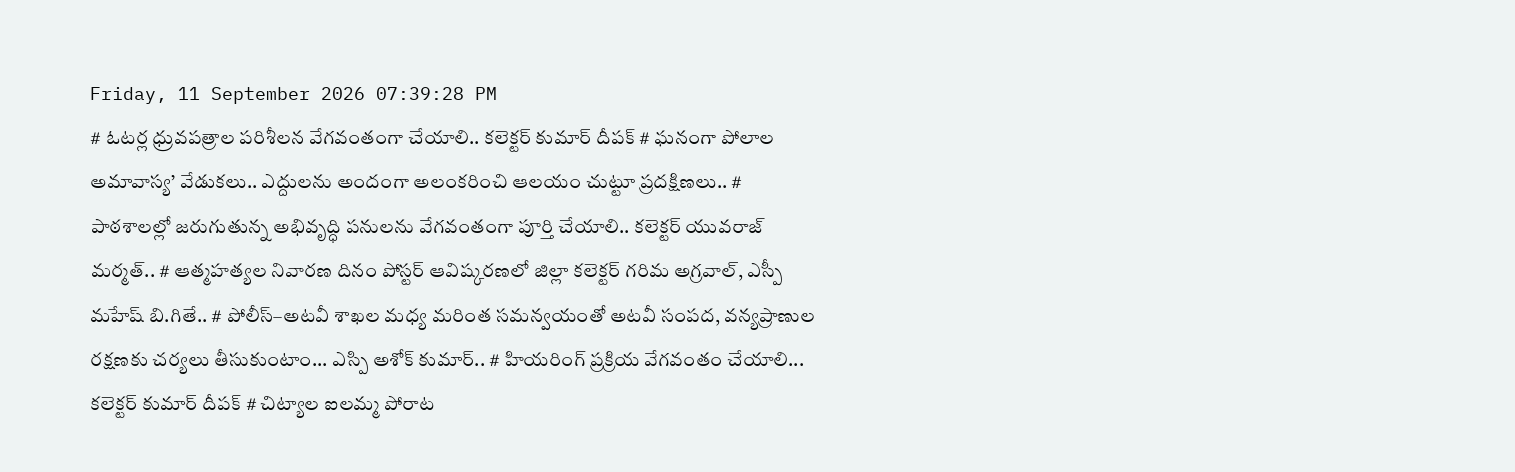Friday, 11 September 2026 07:39:28 PM
# ఓటర్ల ధ్రువపత్రాల పరిశీలన వేగవంతంగా చేయాలి.. కలెక్టర్ కుమార్ దీపక్ # ఘనంగా పోలాల అమావాస్య’ వేడుకలు.. ఎద్దులను అందంగా అలంకరించి ఆలయం చుట్టూ ప్రదక్షిణలు.. # పాఠశాలల్లో జరుగుతున్న అభివృద్ధి పనులను వేగవంతంగా పూర్తి చేయాలి.. కలెక్టర్ యువరాజ్ మర్మత్.. # ఆత్మహత్యల నివారణ దినం పోస్టర్ ఆవిష్కరణలో జిల్లా కలెక్టర్ గరిమ అగ్రవాల్, ఎస్పీ మహేష్ బి.గితే.. # పోలీస్–అటవీ శాఖల మధ్య మరింత సమన్వయంతో అటవీ సంపద, వన్యప్రాణుల రక్షణకు చర్యలు తీసుకుంటాం... ఎస్పి అశోక్ కుమార్.. # హియరింగ్ ప్రక్రియ వేగవంతం చేయాలి... కలెక్టర్ కుమార్ దీపక్ # చిట్యాల ఐలమ్మ పోరాట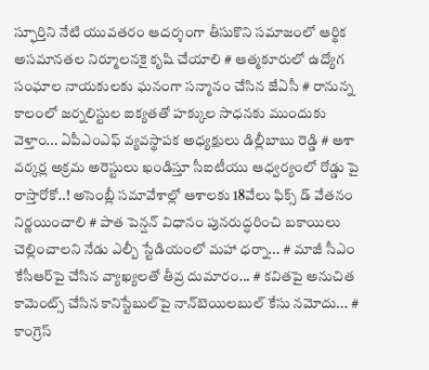స్ఫూర్తిని నేటి యువతరం ఆదర్శంగా తీసుకొని సమాజంలో ఆర్థిక అసమానతల నిర్మూలనకై కృషి చేయాలి # ఆత్మకూరులో ఉద్యోగ సంఘాల నాయకులకు ఘనంగా సన్మానం చేసిన జేఏసీ # రానున్న కాలంలో జర్నలిస్టుల ఐక్యతతో హక్కుల సాధనకు ముందుకు వెళ్తాం... ఏపీఎంఎఫ్ వ్యవస్థాపక అధ్యక్షులు డిల్లీబాబు రెడ్డి # ఆశా వర్కర్ల అక్రమ అరెస్టులు ఖండిస్తూ సీఐటీయు ఆధ్వర్యంలో రోడ్డు పై రాస్తారోకో..! అసెంబ్లీ సమావేశాల్లో ఆశాలకు 18వేలు ఫిక్స్ డ్ వేతనం నిర్ణయించాలి # పాత పెన్షన్ విధానం పునరుద్ధరించి బకాయిలు చెల్లించాలని నేడు ఎల్బీ స్టేడియంలో మహా ధర్నా... # మాజీ సీఎం కేసీఆర్‌పై చేసిన వ్యాఖ్యలతో తీవ్ర దుమారం... # కవితపై అనుచిత కామెంట్స్ చేసిన కానిస్టేబుల్‌పై నాన్‌బెయిలబుల్ కేసు నమోదు... # కాంగ్రెస్‌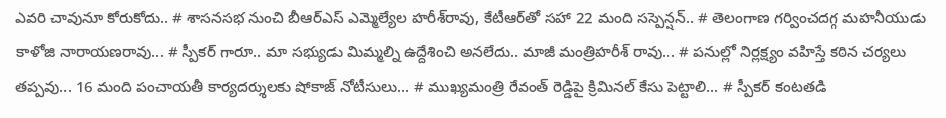ఎవరి చావునూ కోరుకోదు.. # శాసనసభ నుంచి బీఆర్‌ఎస్‌ ఎమ్మెల్యేల హరీశ్‌రావు, కేటీఆర్‌తో సహా 22 మంది సస్పెన్షన్.. # తెలంగాణ గర్వించదగ్గ మహనీయుడు కాళోజి నారాయణరావు... # స్పీకర్ గారూ.. మా సభ్యుడు మిమ్మల్ని ఉద్దేశించి అనలేదు.. మాజీ మంత్రిహరీశ్ రావు... # పనుల్లో నిర్లక్ష్యం వహిస్తే కఠిన చర్యలు తప్పవు... 16 మంది పంచాయతీ కార్యదర్శులకు షోకాజ్ నోటీసులు... # ముఖ్యమంత్రి రేవంత్ రెడ్డిపై క్రిమినల్ కేసు పెట్టాలి... # స్పీకర్‌ కంటతడి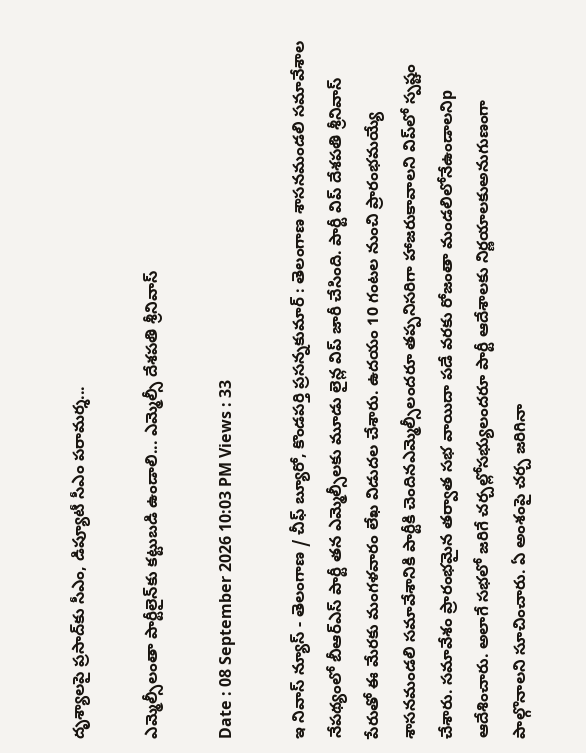దృశ్యాలపై ప్రసాద్‌కు సీఎం, డిప్యూటీ సీఎం పరామర్శ...

ఎమ్మెల్సీలంతా పార్టీలైన్‌కు కట్టుబడి ఉండాలి... ఎమ్మెల్సీ దేశపతి శ్రీనివాస్

Date : 08 September 2026 10:03 PM Views : 33

ఇ నివాస్ న్యూస్ - తెలంగాణ / చీఫ్ బ్యూరో, కొండపర్తి ప్రసన్నకుమార్ : తెలంగాణ శాసనమండలి సమావేశాల నేపథ్యంలో బీఆర్ఎస్ పార్టీ తన ఎమ్మెల్సీలకు మూడు లైన్ల విప్ జారీ చేసింది. పార్టీ విప్ దేశపతి శ్రీనివాస్ పేరుతో ఈ మేరకు మంగళవారం లేఖ విడుదల చేశారు. ఉదయం 10 గంటల నుంచి ప్రారంభమయ్యే శాసనమండలి సమావేశానికి పార్టీకి చెందినఎమ్మెల్సీలందరూ తప్పనిసరిగా హాజరుకావాలని విప్‌లో స్పష్టం చేశారు. సమావేశం ప్రారంభమైన తర్వాత సభ వాయిదా పడే వరకు రోజంతా మండలిలోనేఉండాలనిp ఆదేశించారు. అలాగే సభలో జరిగే చర్చల్లోసభ్యులందరూ పార్టీ ఆదేశాలకు నిర్ణయాలకుఅనుగుణంగా పాల్గొనాలని సూచించారు. ఏ అంశంపై చర్చ జరిగినా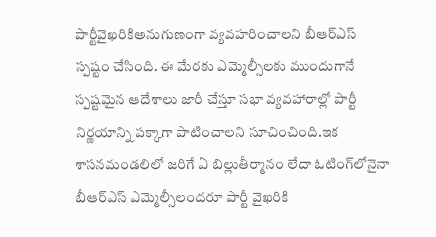పార్టీవైఖరికిఅనుగుణంగా వ్యవహరించాలని బీఆర్ఎస్ స్పష్టం చేసింది. ఈ మేరకు ఎమ్మెల్సీలకు ముందుగానే స్పష్టమైన ఆదేశాలు జారీ చేస్తూ సభా వ్యవహారాల్లో పార్టీ నిర్ణయాన్ని పక్కాగా పాటించాలని సూచించింది.ఇక శాసనమండలిలో జరిగే ఏ బిల్లుతీర్మానం లేదా ఓటింగ్‌లోనైనా బీఆర్ఎస్ ఎమ్మెల్సీలందరూ పార్టీ వైఖరికి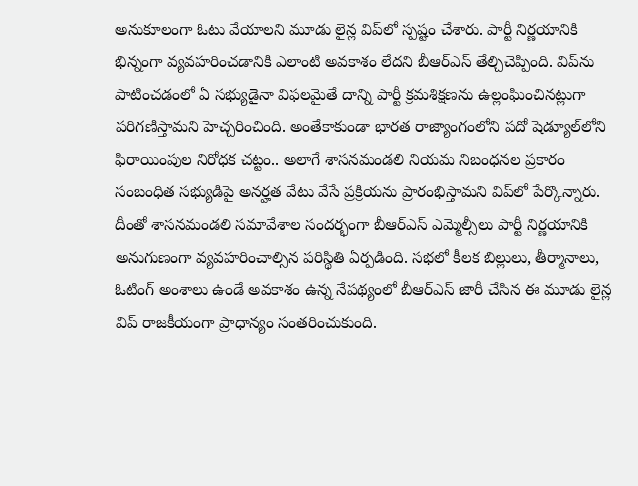అనుకూలంగా ఓటు వేయాలని మూడు లైన్ల విప్‌లో స్పష్టం చేశారు. పార్టీ నిర్ణయానికి భిన్నంగా వ్యవహరించడానికి ఎలాంటి అవకాశం లేదని బీఆర్ఎస్ తేల్చిచెప్పింది. విప్‌ను పాటించడంలో ఏ సభ్యుడైనా విఫలమైతే దాన్ని పార్టీ క్రమశిక్షణను ఉల్లంఘించినట్లుగా పరిగణిస్తామని హెచ్చరించింది. అంతేకాకుండా భారత రాజ్యాంగంలోని పదో షెడ్యూల్‌లోని ఫిరాయింపుల నిరోధక చట్టం.. అలాగే శాసనమండలి నియమ నిబంధనల ప్రకారం సంబంధిత సభ్యుడిపై అనర్హత వేటు వేసే ప్రక్రియను ప్రారంభిస్తామని విప్‌లో పేర్కొన్నారు. దీంతో శాసనమండలి సమావేశాల సందర్భంగా బీఆర్ఎస్ ఎమ్మెల్సీలు పార్టీ నిర్ణయానికి అనుగుణంగా వ్యవహరించాల్సిన పరిస్థితి ఏర్పడింది. సభలో కీలక బిల్లులు, తీర్మానాలు, ఓటింగ్ అంశాలు ఉండే అవకాశం ఉన్న నేపథ్యంలో బీఆర్ఎస్ జారీ చేసిన ఈ మూడు లైన్ల విప్ రాజకీయంగా ప్రాధాన్యం సంతరించుకుంది.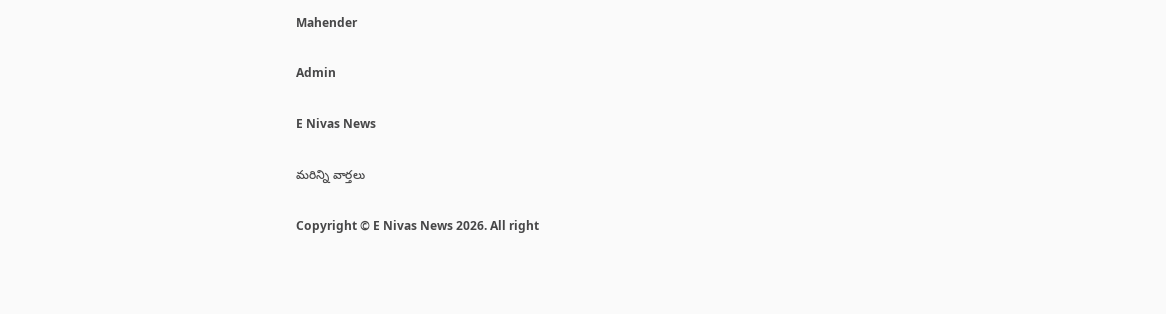Mahender

Admin

E Nivas News

మరిన్ని వార్తలు

Copyright © E Nivas News 2026. All right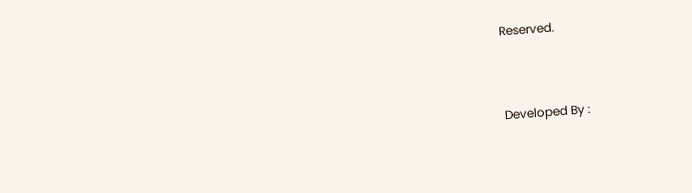Reserved.



Developed By :